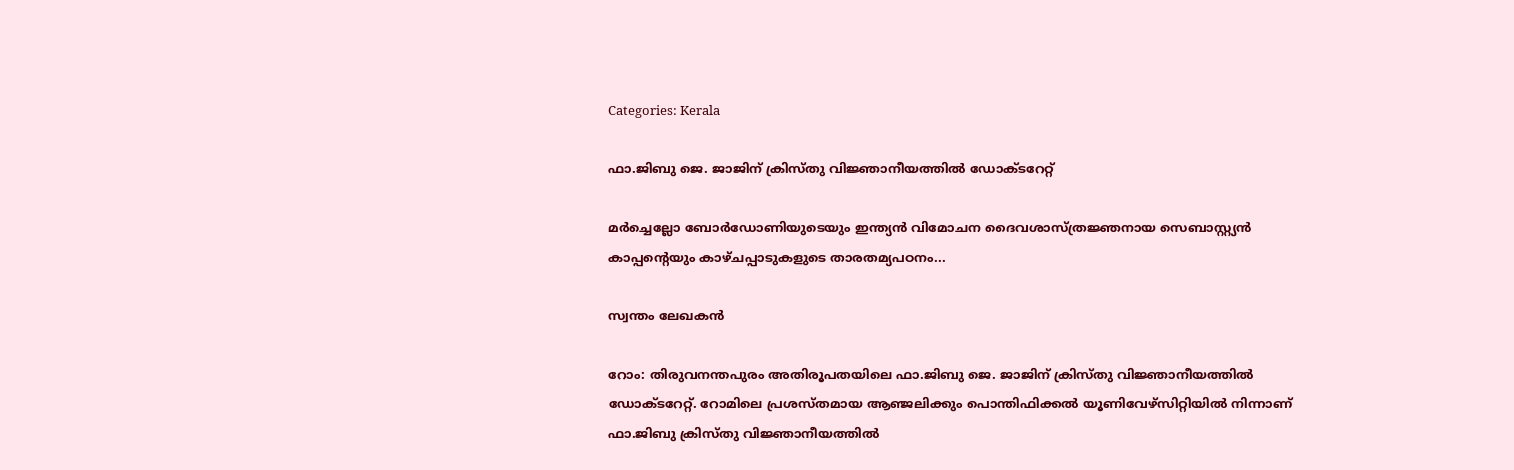Categories: Kerala

ഫാ.ജിബു ജെ. ജാജിന് ക്രിസ്തു വിജ്ഞാനീയത്തിൽ ഡോക്ടറേറ്റ്

മർച്ചെല്ലോ ബോർഡോണിയുടെയും ഇന്ത്യൻ വിമോചന ദൈവശാസ്ത്രജ്ഞനായ സെബാസ്റ്റ്യൻ കാപ്പന്റെയും കാഴ്ചപ്പാടുകളുടെ താരതമ്യപഠനം...

സ്വന്തം ലേഖകൻ

റോം: തിരുവനന്തപുരം അതിരൂപതയിലെ ഫാ.ജിബു ജെ. ജാജിന് ക്രിസ്തു വിജ്ഞാനീയത്തിൽ ഡോക്ടറേറ്റ്. റോമിലെ പ്രശസ്തമായ ആഞ്ജലിക്കും പൊന്തിഫിക്കൽ യൂണിവേഴ്സിറ്റിയിൽ നിന്നാണ് ഫാ.ജിബു ക്രിസ്തു വിജ്ഞാനീയത്തിൽ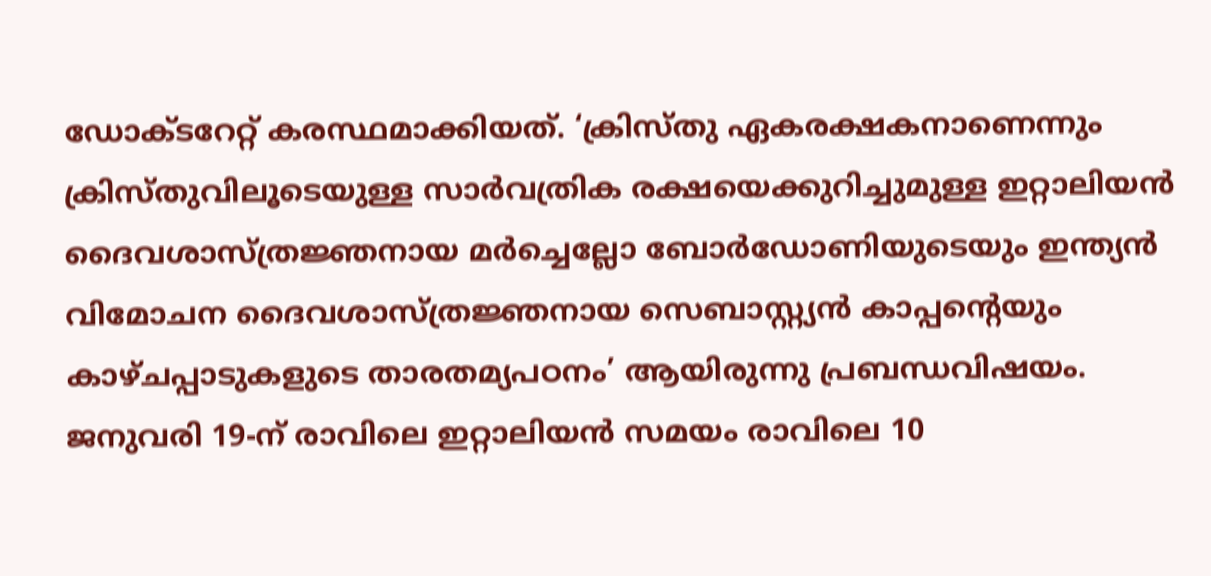ഡോക്ടറേറ്റ് കരസ്ഥമാക്കിയത്. ‘ക്രിസ്തു ഏകരക്ഷകനാണെന്നും ക്രിസ്തുവിലൂടെയുള്ള സാർവത്രിക രക്ഷയെക്കുറിച്ചുമുള്ള ഇറ്റാലിയൻ ദൈവശാസ്‌ത്രജ്ഞനായ മർച്ചെല്ലോ ബോർഡോണിയുടെയും ഇന്ത്യൻ വിമോചന ദൈവശാസ്ത്രജ്ഞനായ സെബാസ്റ്റ്യൻ കാപ്പന്റെയും കാഴ്ചപ്പാടുകളുടെ താരതമ്യപഠനം’ ആയിരുന്നു പ്രബന്ധവിഷയം. ജനുവരി 19-ന് രാവിലെ ഇറ്റാലിയൻ സമയം രാവിലെ 10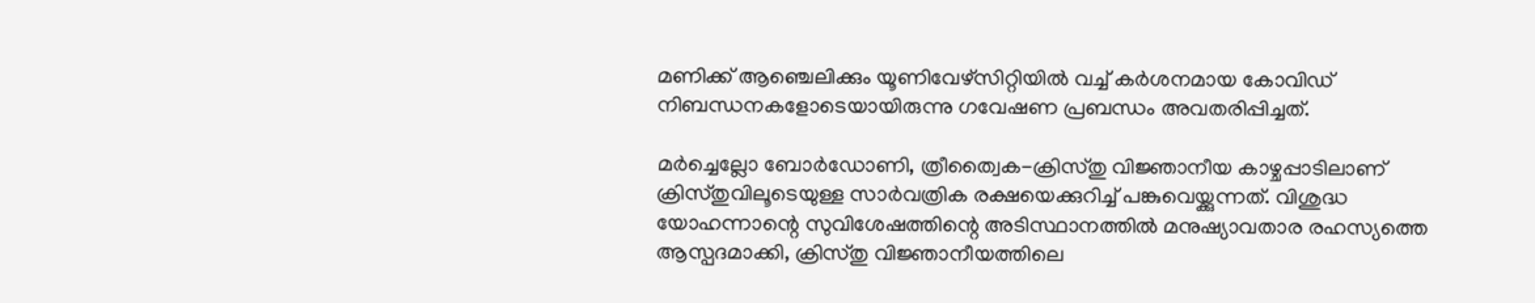മണിക്ക് ആഞ്ചെലിക്കും യൂണിവേഴ്സിറ്റിയിൽ വച്ച് കര്‍ശനമായ കോവിഡ് നിബന്ധനകളോടെയായിരുന്നു ഗവേഷണ പ്രബന്ധം അവതരിപ്പിച്ചത്.

മർച്ചെല്ലോ ബോർഡോണി, ത്രീത്വൈക-ക്രിസ്തു വിജ്ഞാനീയ കാഴ്ചപ്പാടിലാണ് ക്രിസ്തുവിലൂടെയുള്ള സാർവത്രിക രക്ഷയെക്കുറിച്ച് പങ്കുവെയ്ക്കുന്നത്. വിശുദ്ധ യോഹന്നാന്റെ സുവിശേഷത്തിന്റെ അടിസ്ഥാനത്തിൽ മനുഷ്യാവതാര രഹസ്യത്തെ ആസ്പദമാക്കി, ക്രിസ്തു വിജ്ഞാനീയത്തിലെ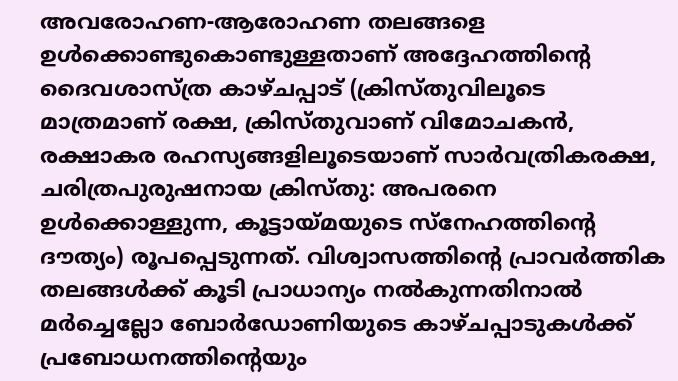അവരോഹണ-ആരോഹണ തലങ്ങളെ ഉൾക്കൊണ്ടുകൊണ്ടുള്ളതാണ് അദ്ദേഹത്തിന്റെ ദൈവശാസ്ത്ര കാഴ്ചപ്പാട് (ക്രിസ്തുവിലൂടെ മാത്രമാണ് രക്ഷ, ക്രിസ്തുവാണ് വിമോചകൻ, രക്ഷാകര രഹസ്യങ്ങളിലൂടെയാണ് സാർവത്രികരക്ഷ, ചരിത്രപുരുഷനായ ക്രിസ്തു: അപരനെ ഉൾക്കൊള്ളുന്ന, കൂട്ടായ്മയുടെ സ്നേഹത്തിന്റെ ദൗത്യം) രൂപപ്പെടുന്നത്. വിശ്വാസത്തിന്റെ പ്രാവർത്തിക തലങ്ങൾക്ക് കൂടി പ്രാധാന്യം നൽകുന്നതിനാൽ മർച്ചെല്ലോ ബോർഡോണിയുടെ കാഴ്ചപ്പാടുകൾക്ക് പ്രബോധനത്തിന്റെയും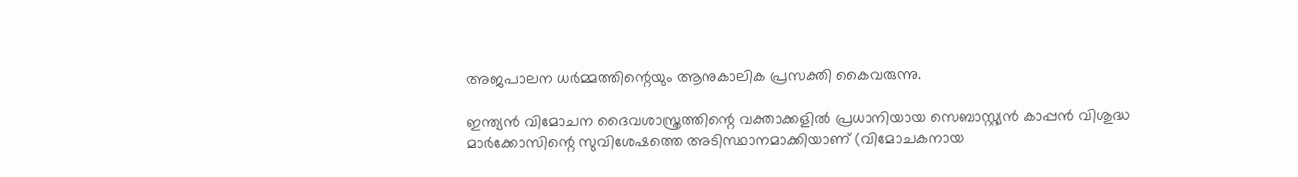അജപാലന ധർമ്മത്തിന്റെയും ആനുകാലിക പ്രസക്തി കൈവരുന്നു.

ഇന്ത്യൻ വിമോചന ദൈവശാസ്ത്രത്തിന്റെ വക്താക്കളിൽ പ്രധാനിയായ സെബാസ്റ്റ്യൻ കാപ്പൻ വിശുദ്ധ മാർക്കോസിന്റെ സുവിശേഷത്തെ അടിസ്ഥാനമാക്കിയാണ് (വിമോചകനായ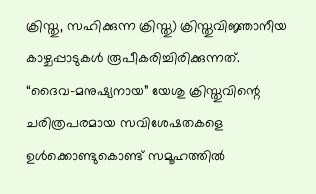ക്രിസ്തു, സഹിക്കുന്ന ക്രിസ്തു) ക്രിസ്തുവിജ്ഞാനീയ കാഴ്ചപ്പാടുകൾ രൂപീകരിച്ചിരിക്കുന്നത്. “ദൈവ-മനുഷ്യനായ” യേശു ക്രിസ്തുവിന്റെ ചരിത്രപരമായ സവിശേഷതകളെ ഉൾക്കൊണ്ടുകൊണ്ട് സമൂഹത്തിൽ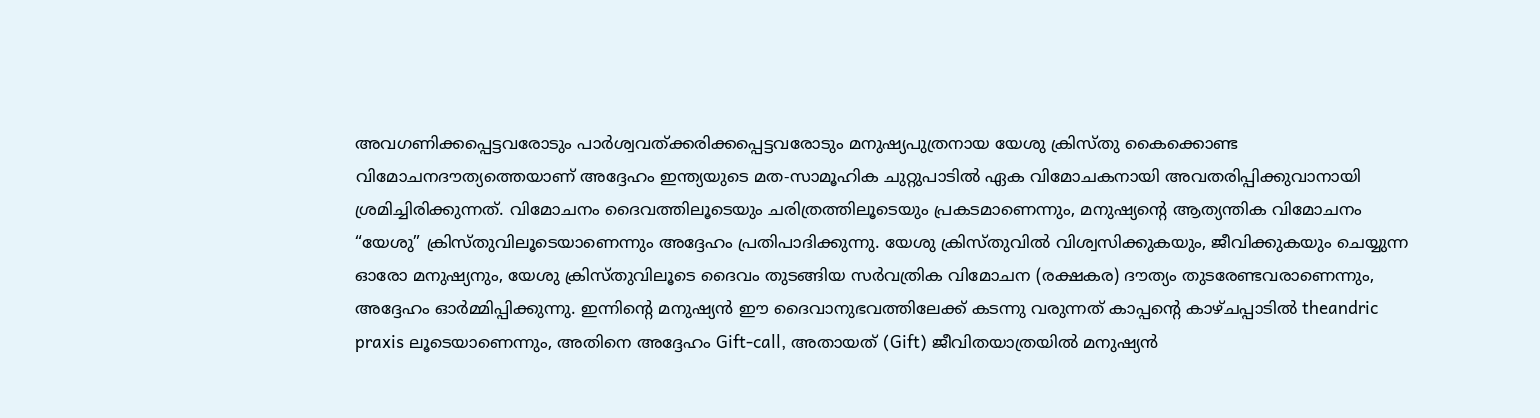അവഗണിക്കപ്പെട്ടവരോടും പാർശ്വവത്ക്കരിക്കപ്പെട്ടവരോടും മനുഷ്യപുത്രനായ യേശു ക്രിസ്തു കൈക്കൊണ്ട വിമോചനദൗത്യത്തെയാണ് അദ്ദേഹം ഇന്ത്യയുടെ മത-സാമൂഹിക ചുറ്റുപാടിൽ ഏക വിമോചകനായി അവതരിപ്പിക്കുവാനായി ശ്രമിച്ചിരിക്കുന്നത്. വിമോചനം ദൈവത്തിലൂടെയും ചരിത്രത്തിലൂടെയും പ്രകടമാണെന്നും, മനുഷ്യന്റെ ആത്യന്തിക വിമോചനം “യേശു” ക്രിസ്തുവിലൂടെയാണെന്നും അദ്ദേഹം പ്രതിപാദിക്കുന്നു. യേശു ക്രിസ്തുവിൽ വിശ്വസിക്കുകയും, ജീവിക്കുകയും ചെയ്യുന്ന ഓരോ മനുഷ്യനും, യേശു ക്രിസ്തുവിലൂടെ ദൈവം തുടങ്ങിയ സർവത്രിക വിമോചന (രക്ഷകര) ദൗത്യം തുടരേണ്ടവരാണെന്നും, അദ്ദേഹം ഓർമ്മിപ്പിക്കുന്നു. ഇന്നിന്റെ മനുഷ്യൻ ഈ ദൈവാനുഭവത്തിലേക്ക് കടന്നു വരുന്നത് കാപ്പന്റെ കാഴ്ചപ്പാടിൽ theandric praxis ലൂടെയാണെന്നും, അതിനെ അദ്ദേഹം Gift-call, അതായത് (Gift) ജീവിതയാത്രയിൽ മനുഷ്യൻ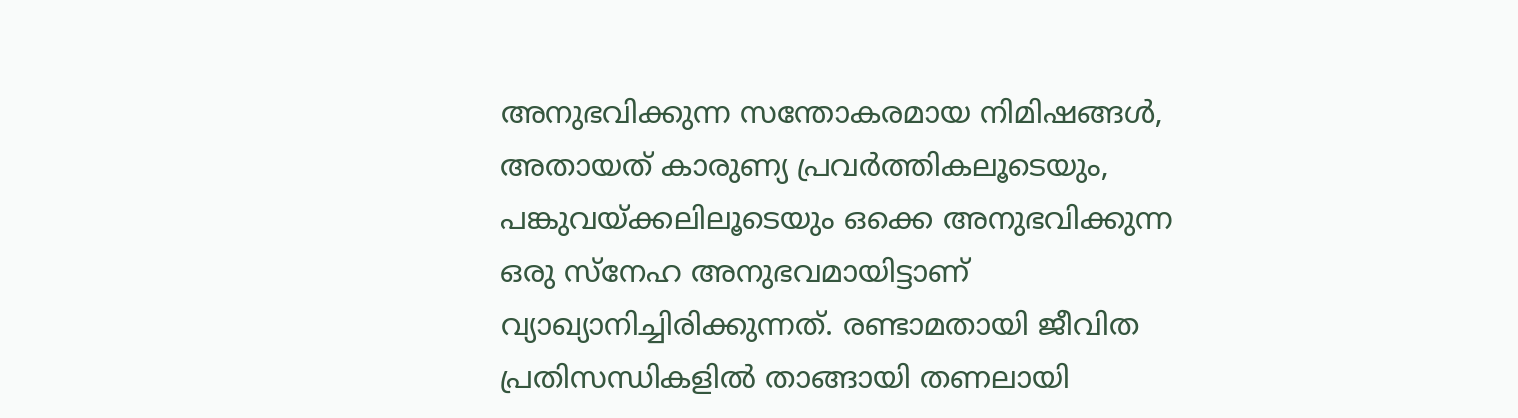അനുഭവിക്കുന്ന സന്തോകരമായ നിമിഷങ്ങൾ, അതായത് കാരുണ്യ പ്രവർത്തികലൂടെയും, പങ്കുവയ്ക്കലിലൂടെയും ഒക്കെ അനുഭവിക്കുന്ന ഒരു സ്നേഹ അനുഭവമായിട്ടാണ് വ്യാഖ്യാനിച്ചിരിക്കുന്നത്. രണ്ടാമതായി ജീവിത പ്രതിസന്ധികളിൽ താങ്ങായി തണലായി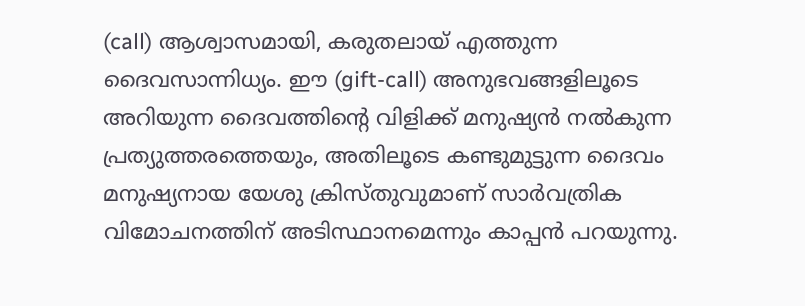(call) ആശ്വാസമായി, കരുതലായ് എത്തുന്ന ദൈവസാന്നിധ്യം. ഈ (gift-call) അനുഭവങ്ങളിലൂടെ അറിയുന്ന ദൈവത്തിന്റെ വിളിക്ക് മനുഷ്യൻ നൽകുന്ന പ്രത്യുത്തരത്തെയും, അതിലൂടെ കണ്ടുമുട്ടുന്ന ദൈവം മനുഷ്യനായ യേശു ക്രിസ്തുവുമാണ് സാർവത്രിക വിമോചനത്തിന് അടിസ്ഥാനമെന്നും കാപ്പൻ പറയുന്നു.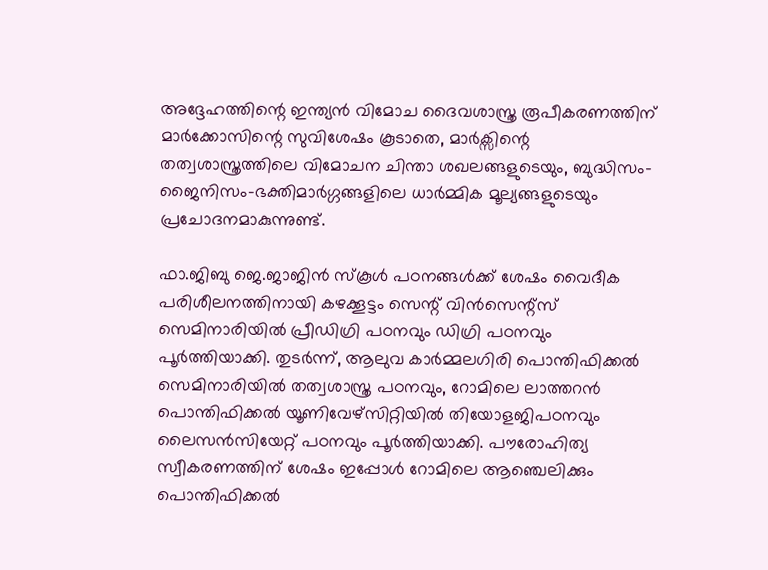അദ്ദേഹത്തിന്റെ ഇന്ത്യൻ വിമോച ദൈവശാസ്ത്ര രൂപീകരണത്തിന് മാർക്കോസിന്റെ സുവിശേഷം കൂടാതെ, മാർക്സിന്റെ തത്വശാസ്ത്രത്തിലെ വിമോചന ചിന്താ ശഖലങ്ങളുടെയും, ബുദ്ധിസം-ജൈനിസം-ഭക്തിമാർഗ്ഗങ്ങളിലെ ധാർമ്മിക മൂല്യങ്ങളുടെയും പ്രചോദനമാകുന്നുണ്ട്.

ഫാ.ജിബു ജെ.ജാജിൻ സ്‌കൂൾ പഠനങ്ങൾക്ക് ശേഷം വൈദീക പരിശീലനത്തിനായി കഴക്കൂട്ടം സെന്റ് വിൻസെന്റ്സ് സെമിനാരിയിൽ പ്രീഡിഗ്രി പഠനവും ഡിഗ്രി പഠനവും പൂർത്തിയാക്കി. തുടർന്ന്, ആലുവ കാർമ്മലഗിരി പൊന്തിഫിക്കൽ സെമിനാരിയിൽ തത്വശാസ്ത്ര പഠനവും, റോമിലെ ലാത്തറൻ പൊന്തിഫിക്കൽ യൂണിവേഴ്‌സിറ്റിയിൽ തിയോളജിപഠനവും ലൈസൻസിയേറ്റ്‌ പഠനവും പൂർത്തിയാക്കി. പൗരോഹിത്യ സ്വീകരണത്തിന് ശേഷം ഇപ്പോൾ റോമിലെ ആഞ്ചെലിക്കും പൊന്തിഫിക്കൽ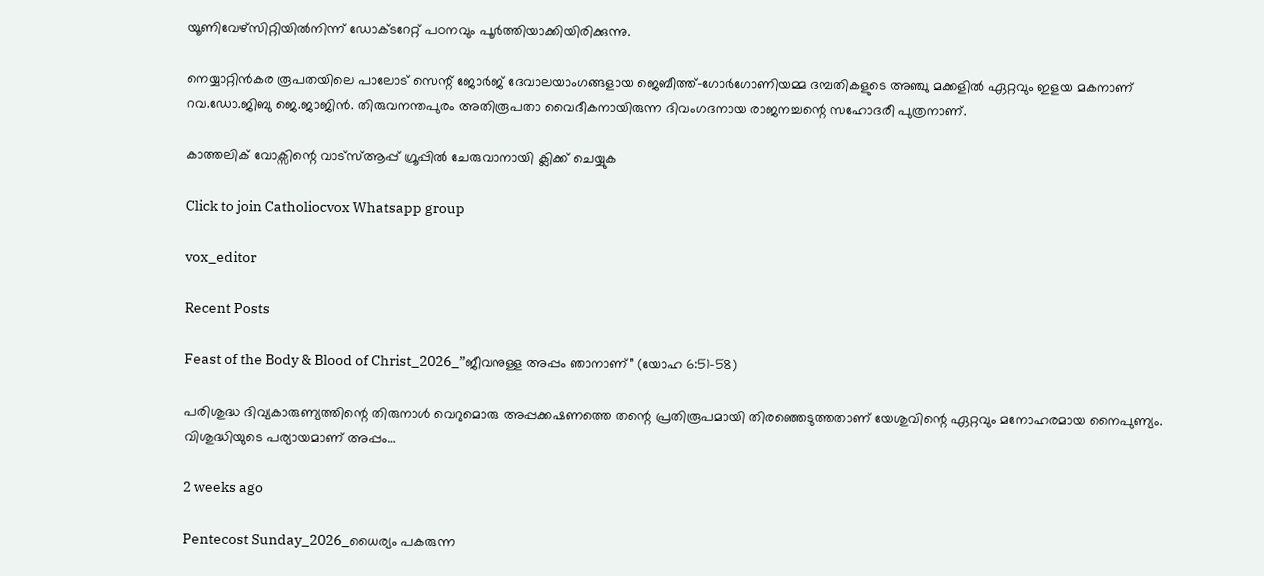യൂണിവേഴ്‌സിറ്റിയിൽനിന്ന് ഡോക്ടറേറ്റ് പഠനവും പൂർത്തിയാക്കിയിരിക്കുന്നു.

നെയ്യാറ്റിൻകര രൂപതയിലെ പാലോട് സെന്റ് ജോർജ് ദേവാലയാംഗങ്ങളായ ജെബീത്ത്-ഗോർഗോണിയമ്മ ദമ്പതികളുടെ അഞ്ചു മക്കളിൽ ഏറ്റവും ഇളയ മകനാണ് റവ.ഡോ.ജിബു ജെ.ജാജിൻ. തിരുവനന്തപുരം അതിരൂപതാ വൈദീകനായിരുന്ന ദിവംഗദനായ രാജനച്ചന്റെ സഹോദരീ പുത്രനാണ്.

കാത്തലിക് വോക്സിന്റെ വാട്സ്ആപ്പ് ഗ്രൂപ്പിൽ ചേരുവാനായി ക്ലിക്ക് ചെയ്യുക

Click to join Catholiocvox Whatsapp group

vox_editor

Recent Posts

Feast of the Body & Blood of Christ_2026_”ജീവനുള്ള അപ്പം ഞാനാണ്” (യോഹ 6:51-58)

പരിശുദ്ധ ദിവ്യകാരുണ്യത്തിന്റെ തിരുനാൾ വെറുമൊരു അപ്പക്കഷണത്തെ തന്റെ പ്രതിരൂപമായി തിരഞ്ഞെടുത്തതാണ് യേശുവിന്റെ ഏറ്റവും മനോഹരമായ നൈപുണ്യം. വിശുദ്ധിയുടെ പര്യായമാണ് അപ്പം…

2 weeks ago

Pentecost Sunday_2026_ധൈര്യം പകരുന്ന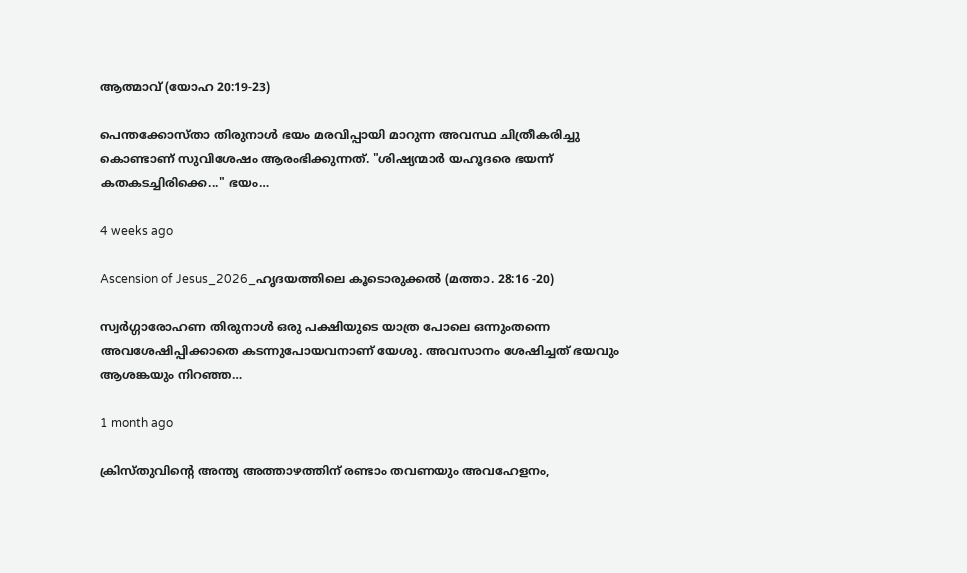ആത്മാവ് (യോഹ 20:19-23)

പെന്തക്കോസ്താ തിരുനാൾ ഭയം മരവിപ്പായി മാറുന്ന അവസ്ഥ ചിത്രീകരിച്ചു കൊണ്ടാണ് സുവിശേഷം ആരംഭിക്കുന്നത്. "ശിഷ്യന്മാർ യഹൂദരെ ഭയന്ന് കതകടച്ചിരിക്കെ..." ഭയം…

4 weeks ago

Ascension of Jesus_2026_ഹൃദയത്തിലെ കൂടൊരുക്കൽ (മത്താ. 28:16 -20)

സ്വർഗ്ഗാരോഹണ തിരുനാൾ ഒരു പക്ഷിയുടെ യാത്ര പോലെ ഒന്നുംതന്നെ അവശേഷിപ്പിക്കാതെ കടന്നുപോയവനാണ് യേശു. അവസാനം ശേഷിച്ചത് ഭയവും ആശങ്കയും നിറഞ്ഞ…

1 month ago

ക്രിസ്തുവിന്റെ അന്ത്യ അത്താഴത്തിന് രണ്ടാം തവണയും അവഹേളനം,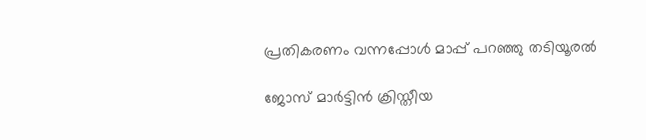പ്രതികരണം വന്നപ്പോൾ മാപ്പ് പറഞ്ഞു തടിയൂരൽ

ജോസ് മാർട്ടിൻ ക്രിസ്തീയ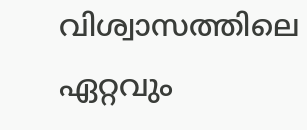വിശ്വാസത്തിലെ ഏറ്റവും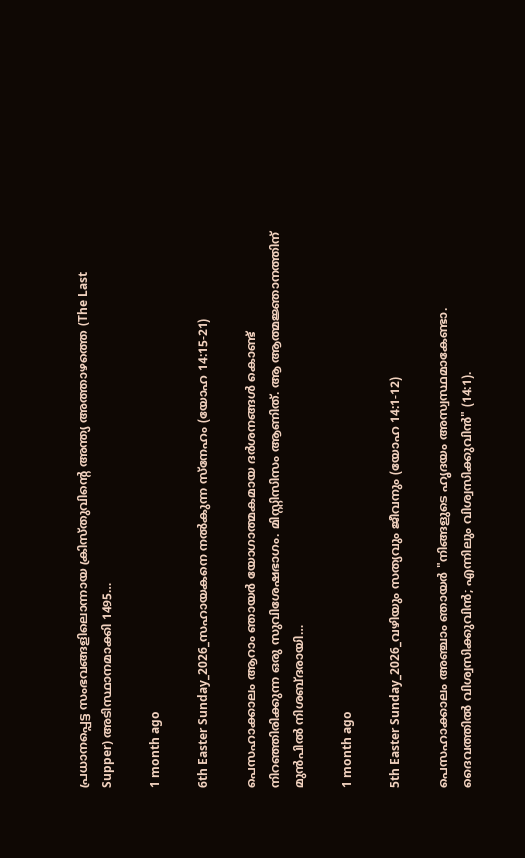പ്രധാനപ്പെട്ട സംഭവങ്ങളിലൊന്നായ ക്രിസ്തുവിന്റെ അന്ത്യ അത്താഴത്തെ (The Last Supper) അടിസ്ഥാനമാക്കി 1495…

1 month ago

6th Easter Sunday_2026_സഹായകനെ നൽകുന്ന സ്നേഹം (യോഹ 14:15-21)

പെസഹാക്കാലം ആറാം ഞായർ യോഗാത്മകമായ ദർശനങ്ങൾ കൊണ്ട് നിറഞ്ഞിരിക്കുന്ന ഒരു സുവിശേഷഭാഗം. മിസ്റ്റിസിസം ആണിത്. ആ ആത്മജ്ഞാനത്തിന് മുൻപിൽ നിശബ്ദരായി…

1 month ago

5th Easter Sunday_2026_വഴിയും സത്യവും ജീവനും (യോഹ 14:1-12)

പെസഹാക്കാലം അഞ്ചാം ഞായർ "നിങ്ങളുടെ ഹൃദയം അസ്വസ്ഥമാകേണ്ടാ. ദൈവത്തിൽ വിശ്വസിക്കുവിൻ; എന്നിലും വിശ്വസിക്കുവിൻ" (14:1).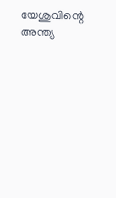യേശുവിന്റെ അന്ത്യ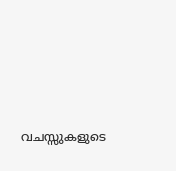വചസ്സുകളുടെ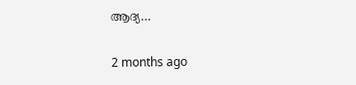ആദ്യ…

2 months ago